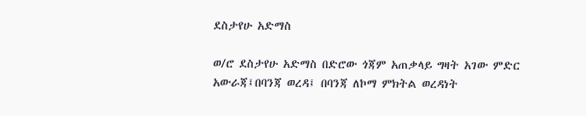ደስታየሁ አድማስ

ወ/ሮ ደስታየሁ አድማስ በድሮው ጎጃም አጠቃላይ ግዛት አገው ምድር አውራጃ፤በባንጃ ወረዳ፤ በባንጃ ለኮማ ምክትል ወረዳነት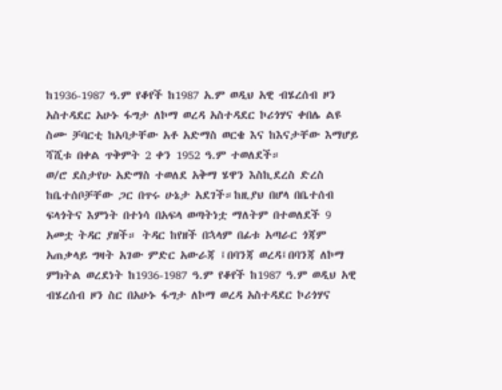ከ1936-1987 ዓ.ም የቆየች ከ1987 አ.ም ወዲህ አዊ ብሄረሰብ ዞን አስተዳደር አሁኑ ፋግታ ለኮማ ወረዳ አስተዳደር ኮሪጎሃና ቀበሌ ልዩ ስሙ ቻባርቲ ከአባታቸው አቶ አድማስ ወርቄ እና ከእናታቸው እማሆይ ሻሺቱ በቀል ጥቅምት 2 ቀን 1952 ዓ.ም ተወለደች።
ወ/ሮ ደስታየሁ አድማስ ተወለደ አቅማ ሄዋን እስኪደረስ ድረስ ከቤተሰቦቻቸው ጋር በጥሩ ሁኔታ አደገች።ከዚያህ በሆላ በቤተሰብ ፍላጎትና እምነት በተነሳ በአፍላ ወጣትነቷ ማለትም በተወለደች 9 አመቷ ትዳር ያዘች። ትዳር ከየዘች በኋላም በፊቱ አጣራር ጎጃም አጠቃላይ ግዛት አገው ምድር አውራጃ ፤በባንጃ ወረዳ፤በባንጃ ለኮማ ምክትል ወረደነት ከ1936-1987 ዓ.ም የቆየች ከ1987 ዓ.ም ወዲህ አዊ ብሄረሰብ ዞን ስር በአሁኑ ፋግታ ለኮማ ወረዳ አስተዳደር ኮሪጎሃና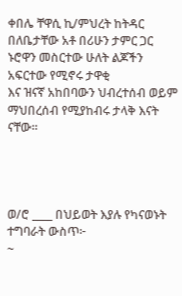ቀበሌ ቸዋሲ ኪ/ምህረት ከትዳር በለቤታቸው አቶ በሪሁን ታምር ጋር ኑሮዋን መስርተው ሁለት ልጆችን
አፍርተው የሚኖሩ ታዋቂ
እና ዝናኛ አከበባውን ህብረተሰብ ወይም ማህበረሰብ የሚያከብሩ ታላቅ እናት ናቸው።




ወ/ሮ ____ በህይወት እያሉ የካናወኑት ተግባራት ውስጥ፦
~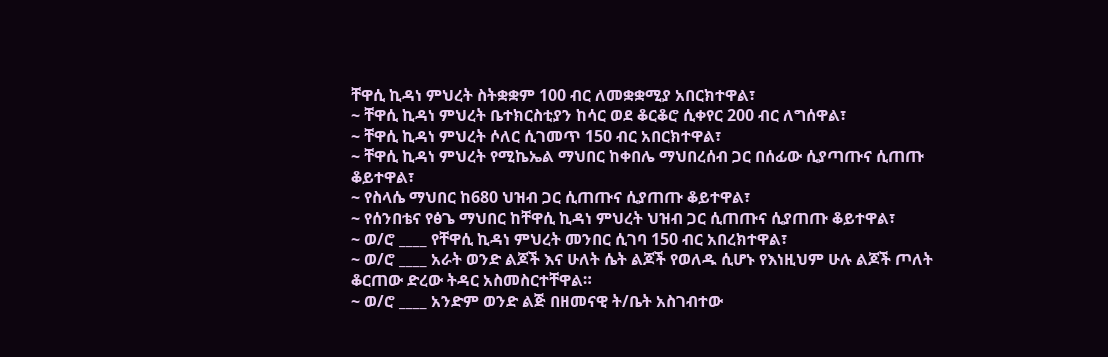ቸዋሲ ኪዳነ ምህረት ስትቋቋም 100 ብር ለመቋቋሚያ አበርክተዋል፣
~ ቸዋሲ ኪዳነ ምህረት ቤተክርስቲያን ከሳር ወደ ቆርቆሮ ሲቀየር 200 ብር ለግሰዋል፣
~ ቸዋሲ ኪዳነ ምህረት ሶለር ሲገመጥ 150 ብር አበርክተዋል፣
~ ቸዋሲ ኪዳነ ምህረት የሚኬኤል ማህበር ከቀበሌ ማህበረሰብ ጋር በሰፊው ሲያጣጡና ሲጠጡ ቆይተዋል፣
~ የስላሴ ማህበር ከ680 ህዝብ ጋር ሲጠጡና ሲያጠጡ ቆይተዋል፣
~ የሰንበቴና የፅጌ ማህበር ከቸዋሲ ኪዳነ ምህረት ህዝብ ጋር ሲጠጡና ሲያጠጡ ቆይተዋል፣
~ ወ/ሮ ____ የቸዋሲ ኪዳነ ምህረት መንበር ሲገባ 150 ብር አበረክተዋል፣
~ ወ/ሮ ____ አራት ወንድ ልጆች እና ሁለት ሴት ልጆች የወለዱ ሲሆኑ የእነዚህም ሁሉ ልጆች ጦለት ቆርጠው ድረው ትዳር አስመስርተቸዋል።
~ ወ/ሮ ____ አንድም ወንድ ልጅ በዘመናዊ ት/ቤት አስገብተው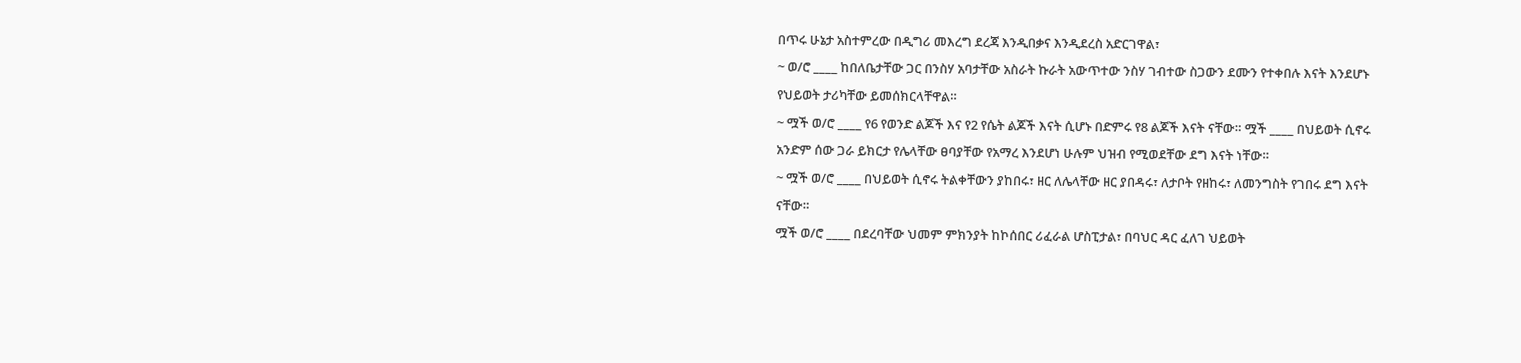በጥሩ ሁኔታ አስተምረው በዲግሪ መእረግ ደረጃ እንዲበቃና እንዲደረስ አድርገዋል፣
~ ወ/ሮ ____ ከበለቤታቸው ጋር በንስሃ አባታቸው አስራት ኩራት አውጥተው ንስሃ ገብተው ስጋውን ደሙን የተቀበሉ እናት እንደሆኑ የህይወት ታሪካቸው ይመሰክርላቸዋል።
~ ሟች ወ/ሮ ____ የ6 የወንድ ልጆች እና የ2 የሴት ልጆች እናት ሲሆኑ በድምሩ የ8 ልጆች እናት ናቸው። ሟች ____ በህይወት ሲኖሩ አንድም ሰው ጋራ ይክርታ የሌላቸው ፀባያቸው የአማረ እንደሆነ ሁሉም ህዝብ የሚወደቸው ደግ እናት ነቸው።
~ ሟች ወ/ሮ ____ በህይወት ሲኖሩ ትልቀቸውን ያከበሩ፣ ዘር ለሌላቸው ዘር ያበዳሩ፣ ለታቦት የዘከሩ፣ ለመንግስት የገበሩ ደግ እናት ናቸው።
ሟች ወ/ሮ ____ በደረባቸው ህመም ምክንያት ከኮሰበር ሪፈራል ሆስፒታል፣ በባህር ዳር ፈለገ ህይወት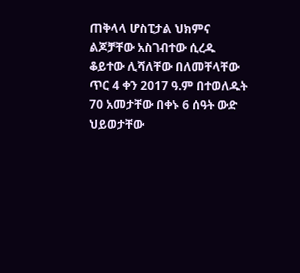ጠቅላላ ሆስፒታል ህክምና ልጆቻቸው አስገብተው ሲረዱ ቆይተው ሊሻለቸው በለመቸላቸው ጥር 4 ቀን 2017 ዓ.ም በተወለዱት 70 አመታቸው በቀኑ 6 ሰዓት ውድ ህይወታቸው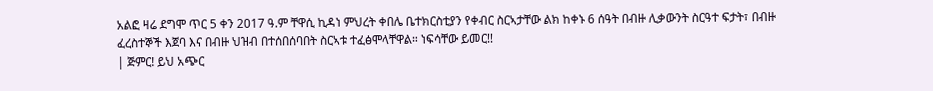አልፎ ዛሬ ደግሞ ጥር 5 ቀን 2017 ዓ.ም ቸዋሲ ኪዳነ ምህረት ቀበሌ ቤተክርስቲያን የቀብር ስርኣታቸው ልክ ከቀኑ 6 ሰዓት በብዙ ሊቃውንት ስርዓተ ፍታት፣ በብዙ ፈረስተኞች እጀባ እና በብዙ ህዝብ በተሰበሰባበት ስርኣቱ ተፈፅሞላቸዋል። ነፍሳቸው ይመር!!
| ጅምር! ይህ አጭር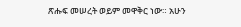ጽሑፍ መሠረት ወይም መዋቅር ነው። አሁን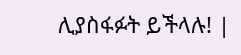ሊያስፋፉት ይችላሉ! |